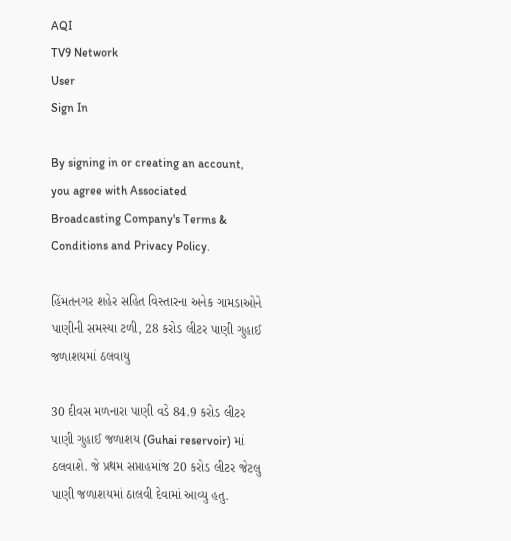AQI
TV9 Network
User
Sign In

By signing in or creating an account, you agree with Associated Broadcasting Company's Terms & Conditions and Privacy Policy.

હિંમતનગર શહેર સહિત વિસ્તારના અનેક ગામડાઓને પાણીની સમસ્યા ટળી, 28 કરોડ લીટર પાણી ગુહાઈ જળાશયમાં ઠલવાયુ

30 દીવસ મળનારા પાણી વડે 84.9 કરોડ લીટર પાણી ગુહાઈ જળાશય (Guhai reservoir) માં ઠલવાશે. જે પ્રથમ સપ્તાહમાંજ 20 કરોડ લીટર જેટલુ પાણી જળાશયમાં ઠાલવી દેવામાં આવ્યુ હતુ.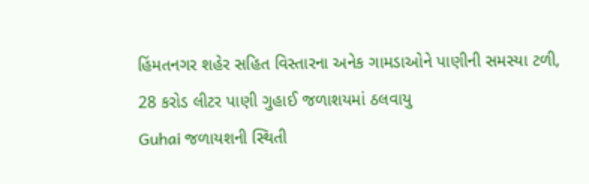હિંમતનગર શહેર સહિત વિસ્તારના અનેક ગામડાઓને પાણીની સમસ્યા ટળી, 28 કરોડ લીટર પાણી ગુહાઈ જળાશયમાં ઠલવાયુ
Guhai જળાયશની સ્થિતી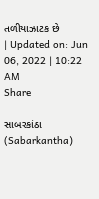તળીયાઝાટક છે
| Updated on: Jun 06, 2022 | 10:22 AM
Share

સાબરકાંઠા (Sabarkantha)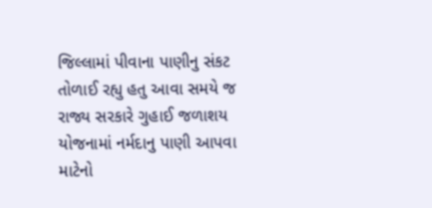જિલ્લામાં પીવાના પાણીનુ સંકટ તોળાઈ રહ્યુ હતુ આવા સમયે જ રાજ્ય સરકારે ગુહાઈ જળાશય યોજનામાં નર્મદાનુ પાણી આપવા માટેનો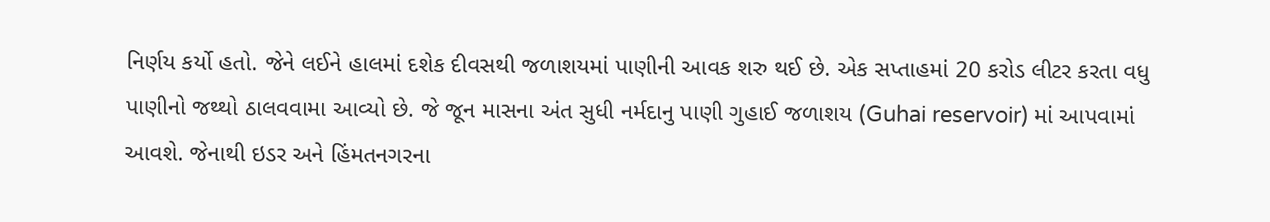નિર્ણય કર્યો હતો. જેને લઈને હાલમાં દશેક દીવસથી જળાશયમાં પાણીની આવક શરુ થઈ છે. એક સપ્તાહમાં 20 કરોડ લીટર કરતા વધુ પાણીનો જથ્થો ઠાલવવામા આવ્યો છે. જે જૂન માસના અંત સુધી નર્મદાનુ પાણી ગુહાઈ જળાશય (Guhai reservoir) માં આપવામાં આવશે. જેનાથી ઇડર અને હિંમતનગરના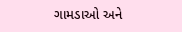ગામડાઓ અને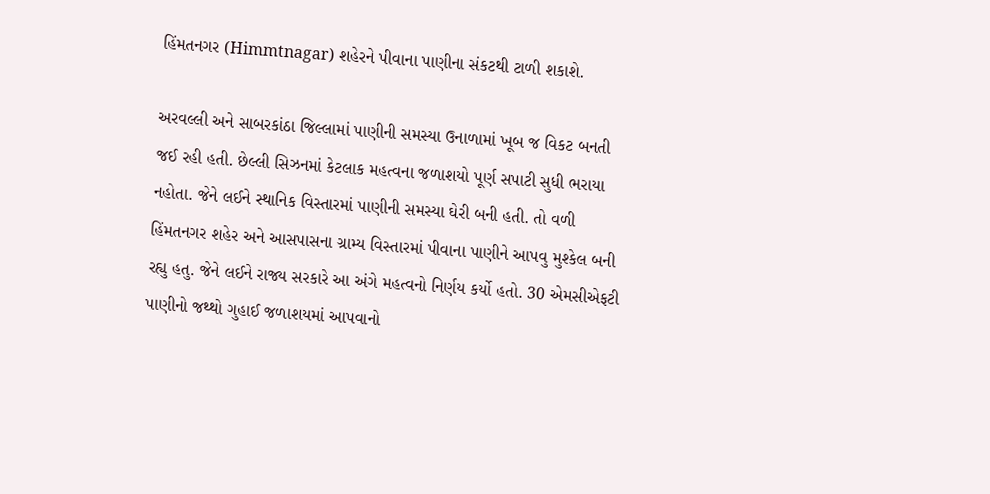હિંમતનગર (Himmtnagar) શહેરને પીવાના પાણીના સંકટથી ટાળી શકાશે.

અરવલ્લી અને સાબરકાંઠા જિલ્લામાં પાણીની સમસ્યા ઉનાળામાં ખૂબ જ વિકટ બનતી જઈ રહી હતી. છેલ્લી સિઝનમાં કેટલાક મહત્વના જળાશયો પૂર્ણ સપાટી સુધી ભરાયા નહોતા. જેને લઈને સ્થાનિક વિસ્તારમાં પાણીની સમસ્યા ઘેરી બની હતી. તો વળી હિંમતનગર શહેર અને આસપાસના ગ્રામ્ય વિસ્તારમાં પીવાના પાણીને આપવુ મુશ્કેલ બની રહ્યુ હતુ. જેને લઈને રાજ્ય સરકારે આ અંગે મહત્વનો નિર્ણય કર્યો હતો. 30 એમસીએફટી પાણીનો જથ્થો ગુહાઈ જળાશયમાં આપવાનો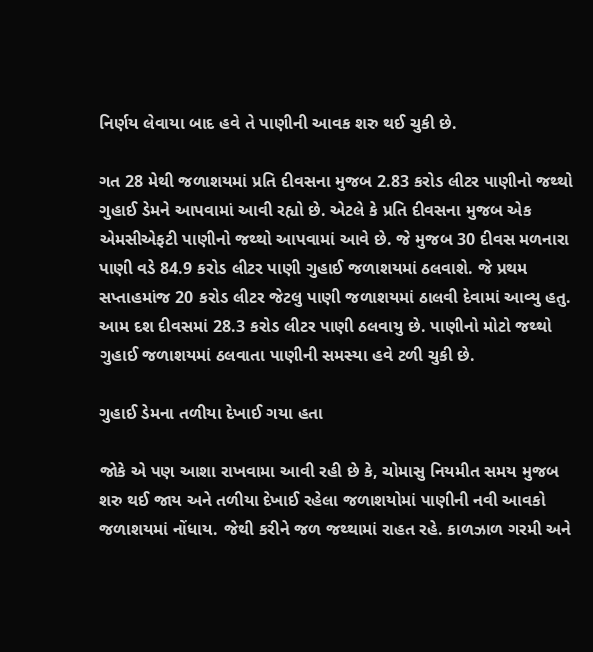નિર્ણય લેવાયા બાદ હવે તે પાણીની આવક શરુ થઈ ચુકી છે.

ગત 28 મેથી જળાશયમાં પ્રતિ દીવસના મુજબ 2.83 કરોડ લીટર પાણીનો જથ્થો ગુહાઈ ડેમને આપવામાં આવી રહ્યો છે. એટલે કે પ્રતિ દીવસના મુજબ એક એમસીએફટી પાણીનો જથ્થો આપવામાં આવે છે. જે મુજબ 30 દીવસ મળનારા પાણી વડે 84.9 કરોડ લીટર પાણી ગુહાઈ જળાશયમાં ઠલવાશે. જે પ્રથમ સપ્તાહમાંજ 20 કરોડ લીટર જેટલુ પાણી જળાશયમાં ઠાલવી દેવામાં આવ્યુ હતુ. આમ દશ દીવસમાં 28.3 કરોડ લીટર પાણી ઠલવાયુ છે. પાણીનો મોટો જથ્થો ગુહાઈ જળાશયમાં ઠલવાતા પાણીની સમસ્યા હવે ટળી ચુકી છે.

ગુહાઈ ડેમના તળીયા દેખાઈ ગયા હતા

જોકે એ પણ આશા રાખવામા આવી રહી છે કે, ચોમાસુ નિયમીત સમય મુજબ શરુ થઈ જાય અને તળીયા દેખાઈ રહેલા જળાશયોમાં પાણીની નવી આવકો જળાશયમાં નોંધાય. જેથી કરીને જળ જથ્થામાં રાહત રહે. કાળઝાળ ગરમી અને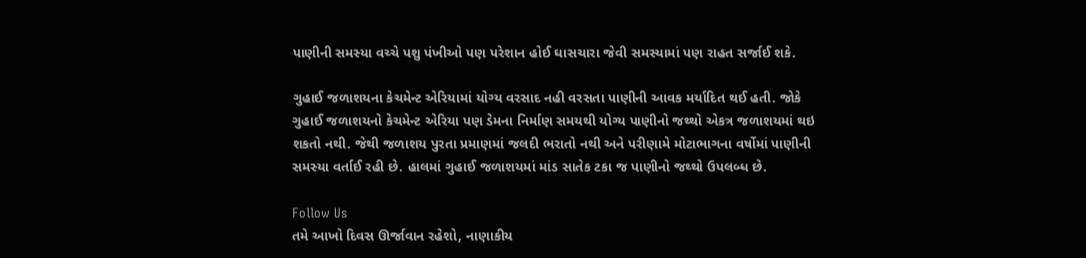પાણીની સમસ્યા વચ્ચે પશુ પંખીઓ પણ પરેશાન હોઈ ઘાસચારા જેવી સમસ્યામાં પણ રાહત સર્જાઈ શકે.

ગુહાઈ જળાશયના કેચમેન્ટ એરિયામાં યોગ્ય વરસાદ નહી વરસતા પાણીની આવક મર્યાદિત થઈ હતી. જોકે ગુહાઈ જળાશયનો કેચમેન્ટ એરિયા પણ ડેમના નિર્માણ સમયથી યોગ્ય પાણીનો જથ્થો એકત્ર જળાશયમાં થઇ શકતો નથી. જેથી જળાશય પુરતા પ્રમાણમાં જલદી ભરાતો નથી અને પરીણામે મોટાભાગના વર્ષોમાં પાણીની સમસ્યા વર્તાઈ રહી છે. હાલમાં ગુહાઈ જળાશયમાં માંડ સાતેક ટકા જ પાણીનો જથ્થો ઉપલબ્ધ છે.

Follow Us
તમે આખો દિવસ ઊર્જાવાન રહેશો, નાણાકીય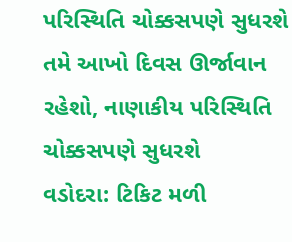પરિસ્થિતિ ચોક્કસપણે સુધરશે
તમે આખો દિવસ ઊર્જાવાન રહેશો, નાણાકીય પરિસ્થિતિ ચોક્કસપણે સુધરશે
વડોદરા: ટિકિટ મળી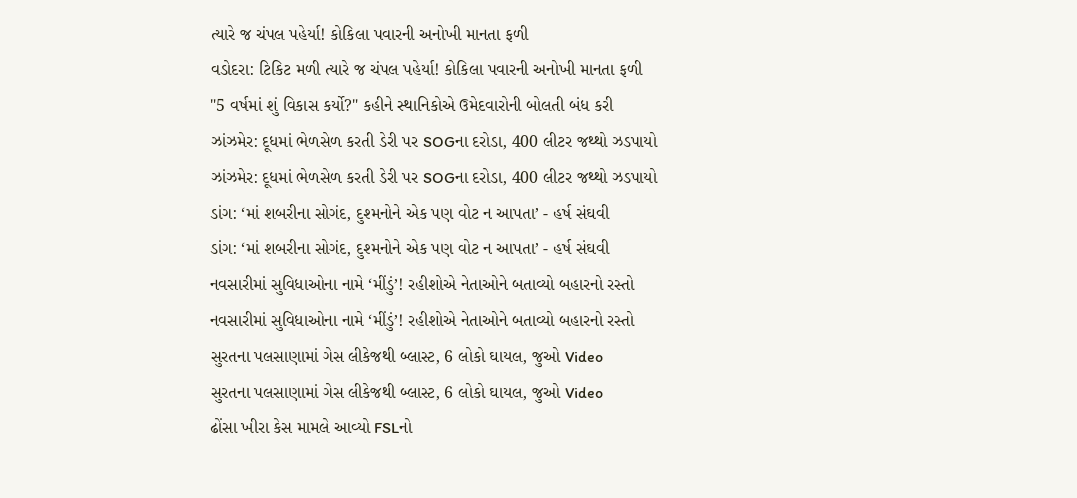ત્યારે જ ચંપલ પહેર્યા! કોકિલા પવારની અનોખી માનતા ફળી
વડોદરા: ટિકિટ મળી ત્યારે જ ચંપલ પહેર્યા! કોકિલા પવારની અનોખી માનતા ફળી
"5 વર્ષમાં શું વિકાસ કર્યો?" કહીને સ્થાનિકોએ ઉમેદવારોની બોલતી બંધ કરી
ઝાંઝમેર: દૂધમાં ભેળસેળ કરતી ડેરી પર SOGના દરોડા, 400 લીટર જથ્થો ઝડપાયો
ઝાંઝમેર: દૂધમાં ભેળસેળ કરતી ડેરી પર SOGના દરોડા, 400 લીટર જથ્થો ઝડપાયો
ડાંગ: ‘માં શબરીના સોગંદ, દુશ્મનોને એક પણ વોટ ન આપતા’ - હર્ષ સંઘવી
ડાંગ: ‘માં શબરીના સોગંદ, દુશ્મનોને એક પણ વોટ ન આપતા’ - હર્ષ સંઘવી
નવસારીમાં સુવિધાઓના નામે ‘મીંડું’! રહીશોએ નેતાઓને બતાવ્યો બહારનો રસ્તો
નવસારીમાં સુવિધાઓના નામે ‘મીંડું’! રહીશોએ નેતાઓને બતાવ્યો બહારનો રસ્તો
સુરતના પલસાણામાં ગેસ લીકેજથી બ્લાસ્ટ, 6 લોકો ઘાયલ, જુઓ Video
સુરતના પલસાણામાં ગેસ લીકેજથી બ્લાસ્ટ, 6 લોકો ઘાયલ, જુઓ Video
ઢોંસા ખીરા કેસ મામલે આવ્યો FSLનો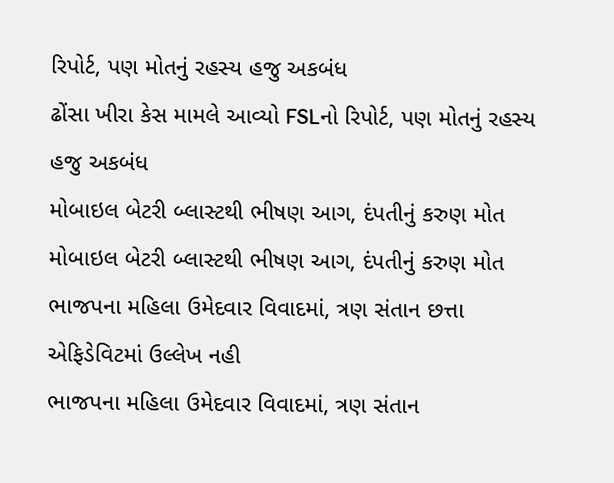રિપોર્ટ, પણ મોતનું રહસ્ય હજુ અકબંધ
ઢોંસા ખીરા કેસ મામલે આવ્યો FSLનો રિપોર્ટ, પણ મોતનું રહસ્ય હજુ અકબંધ
મોબાઇલ બેટરી બ્લાસ્ટથી ભીષણ આગ, દંપતીનું કરુણ મોત
મોબાઇલ બેટરી બ્લાસ્ટથી ભીષણ આગ, દંપતીનું કરુણ મોત
ભાજપના મહિલા ઉમેદવાર વિવાદમાં, ત્રણ સંતાન છત્તા એફિડેવિટમાં ઉલ્લેખ નહી
ભાજપના મહિલા ઉમેદવાર વિવાદમાં, ત્રણ સંતાન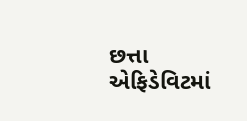છત્તા એફિડેવિટમાં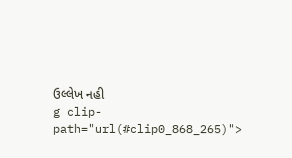ઉલ્લેખ નહી
g clip-path="url(#clip0_868_265)">